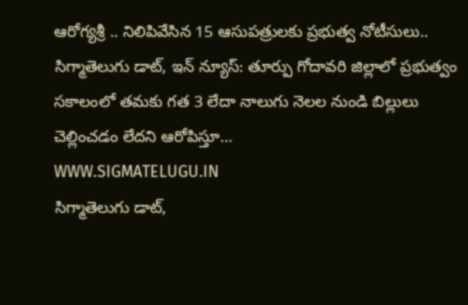ఆరోగ్యశ్రీ .. నిలిపివేసిన 15 ఆసుపత్రులకు ప్రభుత్వ నోటీసులు..
సిగ్మాతెలుగు డాట్, ఇన్ న్యూస్: తూర్పు గోదావరి జిల్లాలో ప్రభుత్వం సకాలంలో తమకు గత 3 లేదా నాలుగు నెలల నుండి బిల్లులు చెల్లించడం లేదని ఆరోపిస్తూ…
WWW.SIGMATELUGU.IN
సిగ్మాతెలుగు డాట్,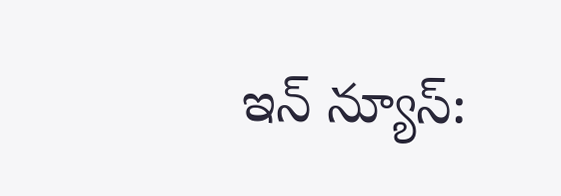ఇన్ న్యూస్: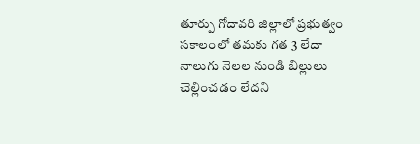తూర్పు గోదావరి జిల్లాలో ప్రభుత్వం సకాలంలో తమకు గత 3 లేదా నాలుగు నెలల నుండి బిల్లులు చెల్లించడం లేదని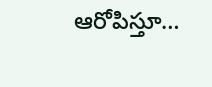ఆరోపిస్తూ…